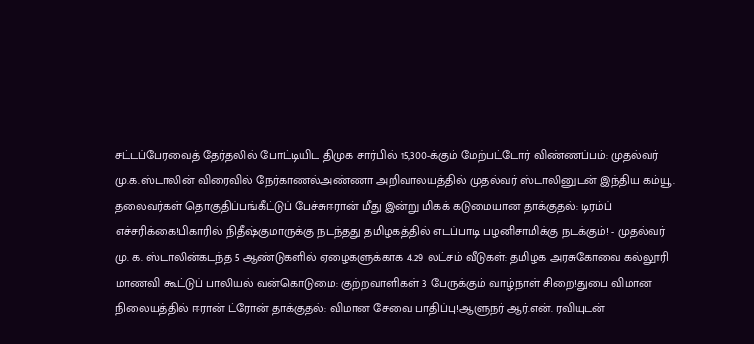சட்டப்பேரவைத் தேர்தலில் போட்டியிட திமுக சார்பில் 15,300-க்கும் மேற்பட்டோர் விண்ணப்பம்: முதல்வர் மு.க.ஸ்டாலின் விரைவில் நேர்காணல்அண்ணா அறிவாலயத்தில் முதல்வர் ஸ்டாலினுடன் இந்திய கம்யூ. தலைவர்கள் தொகுதிப்பங்கீட்டுப் பேச்சுஈரான் மீது இன்று மிகக் கடுமையான தாக்குதல்: டிரம்ப் எச்சரிக்கை!பிகாரில் நிதீஷ்குமாருக்கு நடந்தது தமிழகத்தில் எடப்பாடி பழனிசாமிக்கு நடக்கும்! - முதல்வர் மு. க. ஸ்டாலின்கடந்த 5 ஆண்டுகளில் ஏழைகளுக்காக 4.29 லட்சம் வீடுகள்: தமிழக அரசுகோவை கல்லூரி மாணவி கூட்டுப் பாலியல் வன்கொடுமை: குற்றவாளிகள் 3 பேருக்கும் வாழ்நாள் சிறை!துபை விமான நிலையத்தில் ஈரான் ட்ரோன் தாக்குதல்: விமான சேவை பாதிப்பு!ஆளுநர் ஆர்.என். ரவியுடன்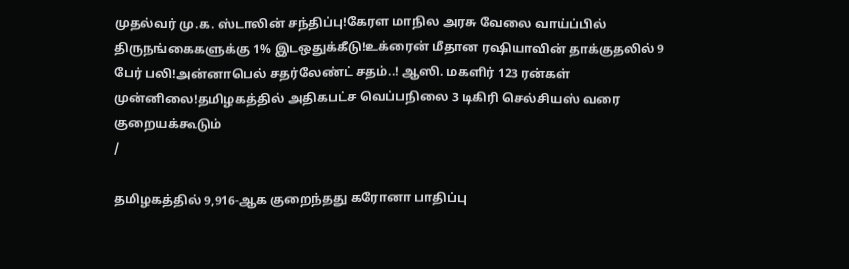முதல்வர் மு.க. ஸ்டாலின் சந்திப்பு!கேரள மாநில அரசு வேலை வாய்ப்பில் திருநங்கைகளுக்கு 1% இடஒதுக்கீடு!உக்ரைன் மீதான ரஷியாவின் தாக்குதலில் 9 பேர் பலி!அன்னாபெல் சதர்லேண்ட் சதம்..! ஆஸி. மகளிர் 123 ரன்கள் முன்னிலை!தமிழகத்தில் அதிகபட்ச வெப்பநிலை 3 டிகிரி செல்சியஸ் வரை குறையக்கூடும்
/

தமிழகத்தில் 9,916-ஆக குறைந்தது கரோனா பாதிப்பு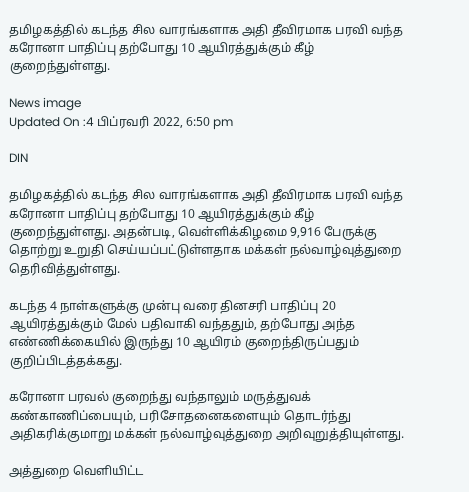தமிழகத்தில் கடந்த சில வாரங்களாக அதி தீவிரமாக பரவி வந்த கரோனா பாதிப்பு தற்போது 10 ஆயிரத்துக்கும் கீழ் குறைந்துள்ளது.

News image
Updated On :4 பிப்ரவரி 2022, 6:50 pm

DIN

தமிழகத்தில் கடந்த சில வாரங்களாக அதி தீவிரமாக பரவி வந்த கரோனா பாதிப்பு தற்போது 10 ஆயிரத்துக்கும் கீழ் குறைந்துள்ளது. அதன்படி, வெள்ளிக்கிழமை 9,916 பேருக்கு தொற்று உறுதி செய்யப்பட்டுள்ளதாக மக்கள் நல்வாழ்வுத்துறை தெரிவித்துள்ளது.

கடந்த 4 நாள்களுக்கு முன்பு வரை தினசரி பாதிப்பு 20 ஆயிரத்துக்கும் மேல் பதிவாகி வந்ததும், தற்போது அந்த எண்ணிக்கையில் இருந்து 10 ஆயிரம் குறைந்திருப்பதும் குறிப்பிடத்தக்கது.

கரோனா பரவல் குறைந்து வந்தாலும் மருத்துவக் கண்காணிப்பையும், பரிசோதனைகளையும் தொடர்ந்து அதிகரிக்குமாறு மக்கள் நல்வாழ்வுத்துறை அறிவுறுத்தியுள்ளது.

அத்துறை வெளியிட்ட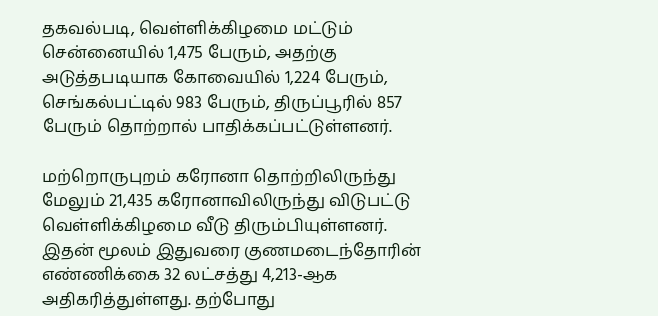தகவல்படி, வெள்ளிக்கிழமை மட்டும் சென்னையில் 1,475 பேரும், அதற்கு அடுத்தபடியாக கோவையில் 1,224 பேரும், செங்கல்பட்டில் 983 பேரும், திருப்பூரில் 857 பேரும் தொற்றால் பாதிக்கப்பட்டுள்ளனர்.

மற்றொருபுறம் கரோனா தொற்றிலிருந்து மேலும் 21,435 கரோனாவிலிருந்து விடுபட்டு வெள்ளிக்கிழமை வீடு திரும்பியுள்ளனர். இதன் மூலம் இதுவரை குணமடைந்தோரின் எண்ணிக்கை 32 லட்சத்து 4,213-ஆக அதிகரித்துள்ளது. தற்போது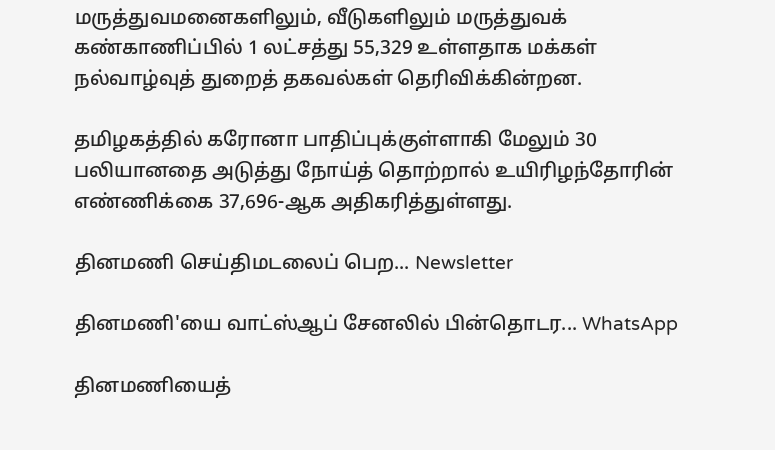மருத்துவமனைகளிலும், வீடுகளிலும் மருத்துவக் கண்காணிப்பில் 1 லட்சத்து 55,329 உள்ளதாக மக்கள் நல்வாழ்வுத் துறைத் தகவல்கள் தெரிவிக்கின்றன.

தமிழகத்தில் கரோனா பாதிப்புக்குள்ளாகி மேலும் 30 பலியானதை அடுத்து நோய்த் தொற்றால் உயிரிழந்தோரின் எண்ணிக்கை 37,696-ஆக அதிகரித்துள்ளது.

தினமணி செய்திமடலைப் பெற... Newsletter

தினமணி'யை வாட்ஸ்ஆப் சேனலில் பின்தொடர... WhatsApp

தினமணியைத்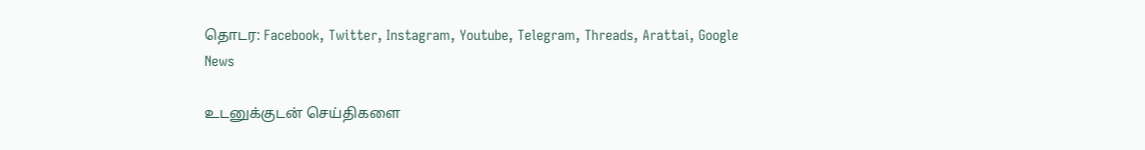தொடர: Facebook, Twitter, Instagram, Youtube, Telegram, Threads, Arattai, Google News

உடனுக்குடன் செய்திகளை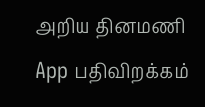அறிய தினமணி App பதிவிறக்கம்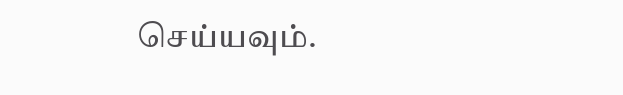செய்யவும்.